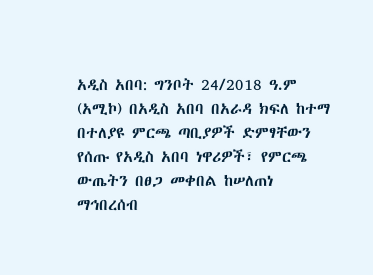አዲስ አበባ: ግንቦት 24/2018 ዓ.ም (አሚኮ) በአዲስ አበባ በአራዳ ክፍለ ከተማ በተለያዩ ምርጫ ጣቢያዎች ድምፃቸውን የሰጡ የአዲስ አበባ ነዋሪዎች፣ የምርጫ ውጤትን በፀጋ መቀበል ከሠለጠነ ማኅበረሰብ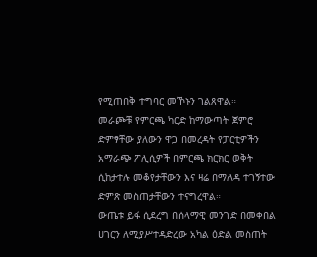የሚጠበቅ ተግባር መኾኑን ገልጸዋል።
መራጮቹ የምርጫ ካርድ ከማውጣት ጀምሮ ድምፃቸው ያለውን ዋጋ በመረዳት የፓርቲዎችን አማራጭ ፖሊሲዎች በምርጫ ክርክር ወቅት ሲከታተሉ መቆየታቸውን እና ዛሬ በማለዳ ተገኝተው ድምጽ መስጠታቸውን ተናግረዋል።
ውጤቱ ይፋ ሲደረግ በሰላማዊ መንገድ በመቀበል ሀገርን ለሚያሥተዳድረው አካል ዕድል መስጠት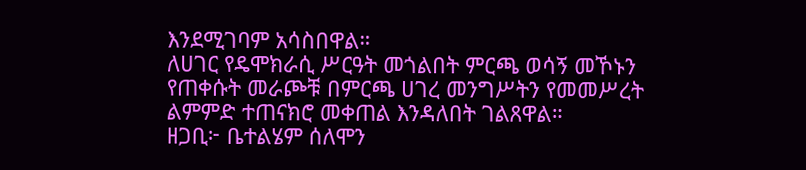እንደሚገባም አሳስበዋል።
ለሀገር የዴሞክራሲ ሥርዓት መጎልበት ምርጫ ወሳኝ መኾኑን የጠቀሱት መራጮቹ በምርጫ ሀገረ መንግሥትን የመመሥረት ልምምድ ተጠናክሮ መቀጠል እንዳለበት ገልጸዋል።
ዘጋቢ፦ ቤተልሄም ሰለሞን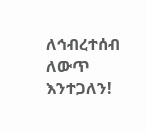ለኅብረተሰብ ለውጥ እንተጋለን!